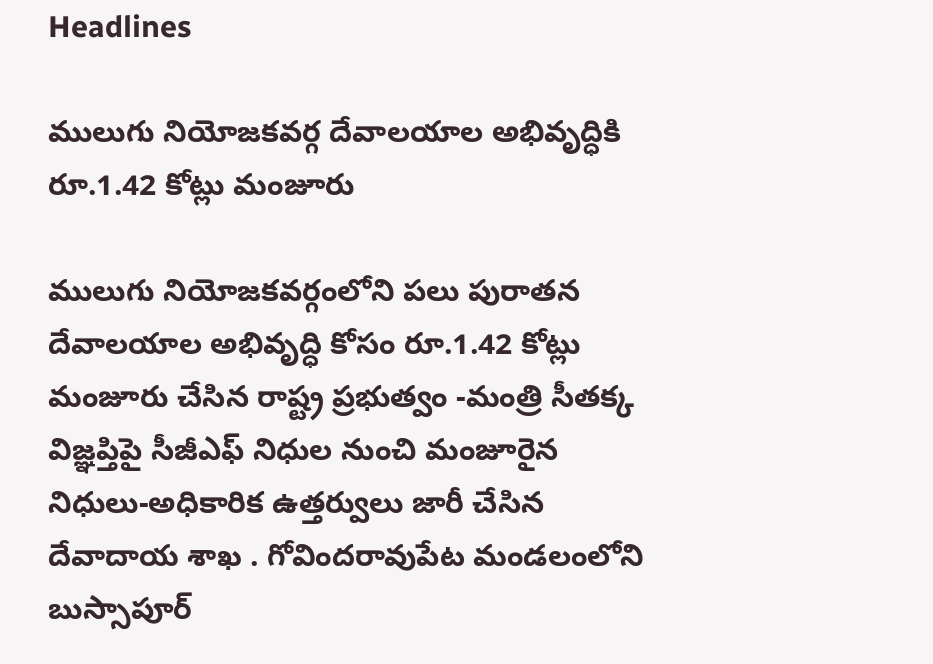Headlines

ములుగు నియోజకవర్గ దేవాలయాల అభివృద్ధికి రూ.1.42 కోట్లు మంజూరు

ములుగు నియోజకవర్గంలోని పలు పురాతన దేవాలయాల అభివృద్ధి కోసం రూ.1.42 కోట్లు మంజూరు చేసిన రాష్ట్ర ప్రభుత్వం -మంత్రి సీతక్క విజ్ఞప్తిపై సీజీఎఫ్ నిధుల నుంచి మంజూరైన నిధులు-అధికారిక ఉత్తర్వులు జారీ చేసిన దేవాదాయ శాఖ . గోవిందరావుపేట మండలంలోని బుస్సాపూర్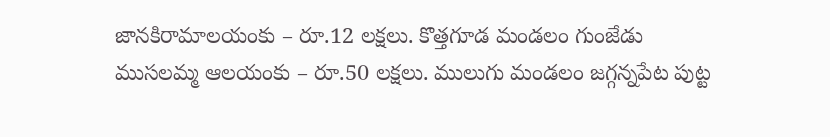జానకిరామాలయంకు – రూ.12 లక్షలు. కొత్తగూడ మండలం గుంజేడు ముసలమ్మ ఆలయంకు – రూ.50 లక్షలు. ములుగు మండలం జగ్గన్నపేట పుట్ట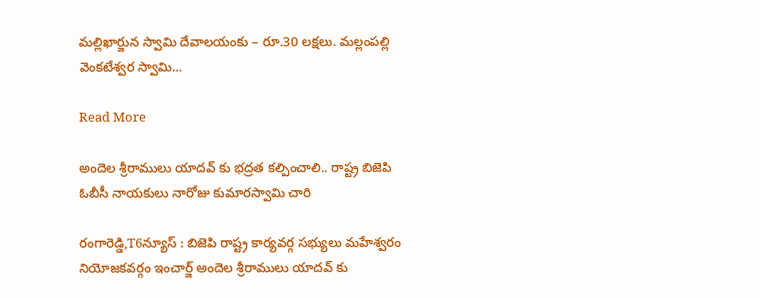మల్లిఖార్జున స్వామి దేవాలయంకు – రూ.30 లక్షలు. మల్లంపల్లి వెంకటేశ్వర స్వామి…

Read More

అందెల శ్రీరాములు యాదవ్ కు భద్రత కల్పించాలి.. రాష్ట్ర బిజెపి ఓబీసీ నాయకులు నారోజు కుమారస్వామి చారి

రంగారెడ్డి,T6న్యూస్ : బిజెపి రాష్ట్ర కార్యవర్గ సభ్యులు మహేశ్వరం నియోజకవర్గం ఇంచార్జ్ అందెల శ్రీరాములు యాదవ్ కు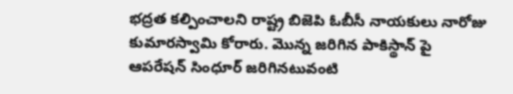భద్రత కల్పించాలని రాష్ట్ర బిజెపి ఓబీసీ నాయకులు నారోజు కుమారస్వామి కోరారు. మొన్న జరిగిన పాకిస్థాన్ పై ఆపరేషన్ సింధూర్ జరిగినటువంటి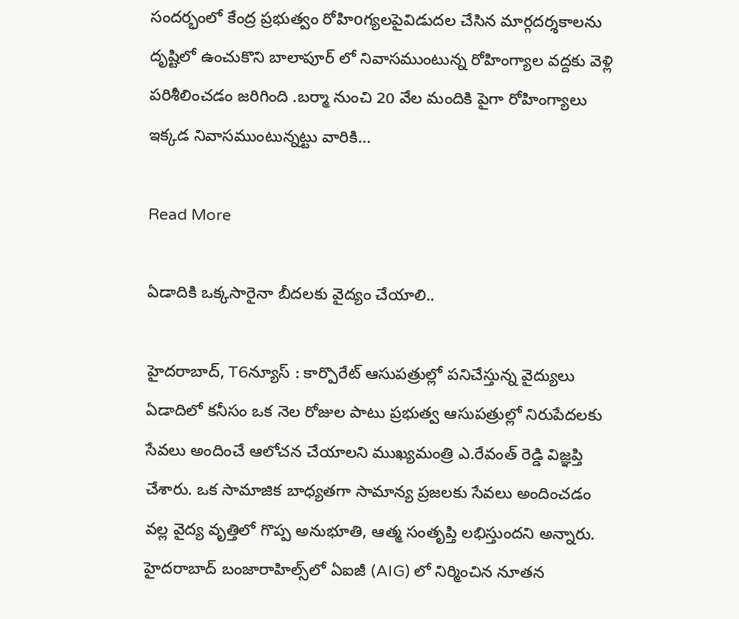సందర్భంలో కేంద్ర ప్రభుత్వం రోహిoగ్యలపైవిడుదల చేసిన మార్గదర్శకాలను దృష్టిలో ఉంచుకొని బాలాపూర్ లో నివాసముంటున్న రోహింగ్యాల వద్దకు వెళ్లి పరిశీలించడం జరిగింది .బర్మా నుంచి 20 వేల మందికి పైగా రోహింగ్యాలు ఇక్కడ నివాసముంటున్నట్టు వారికి…

Read More

ఏడాదికి ఒక్కసారైనా బీదలకు వైద్యం చేయాలి..

హైదరాబాద్, T6న్యూస్ : కార్పొరేట్ ఆసుపత్రుల్లో పనిచేస్తున్న వైద్యులు ఏడాదిలో కనీసం ఒక నెల రోజుల పాటు ప్రభుత్వ ఆసుపత్రుల్లో నిరుపేదలకు సేవలు అందించే ఆలోచన చేయాలని ముఖ్యమంత్రి ఎ.రేవంత్ రెడ్డి విజ్ఞప్తి చేశారు. ఒక సామాజిక బాధ్యతగా సామాన్య ప్రజలకు సేవలు అందించడం వల్ల వైద్య వృత్తిలో గొప్ప అనుభూతి, ఆత్మ సంతృప్తి లభిస్తుందని అన్నారు. హైదరాబాద్ బంజారాహిల్స్‌లో ఏఐజీ (AIG) లో నిర్మించిన నూతన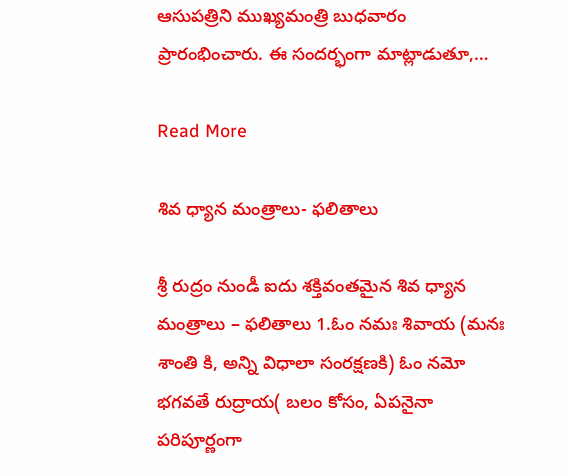ఆసుపత్రిని ముఖ్యమంత్రి బుధవారం ప్రారంభించారు. ఈ సందర్భంగా మాట్లాడుతూ,…

Read More

శివ ధ్యాన మంత్రాలు- ఫలితాలు

శ్రీ రుద్రం నుండీ ఐదు శక్తివంతమైన శివ ధ్యాన మంత్రాలు – ఫలితాలు 1.ఓం నమః శివాయ (మనః శాంతి కి, అన్ని విధాలా సంరక్షణకి) ఓం నమో భగవతే రుద్రాయ( బలం కోసం, ఏపనైనా పరిపూర్ణంగా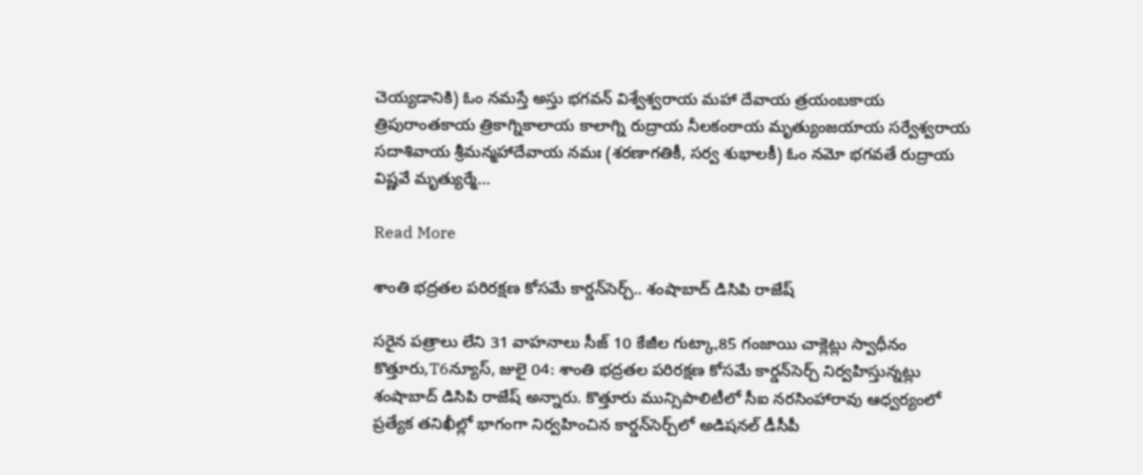చెయ్యడానికి) ఓం నమస్తే అస్తు భగవన్ విశ్వేశ్వరాయ మహా దేవాయ త్రయంబకాయ త్రిపురాంతకాయ త్రికాగ్నికాలాయ కాలాగ్ని రుద్రాయ నీలకంఠాయ మృత్యుంజయాయ సర్వేశ్వరాయ సదాశివాయ శ్రీమన్మహాదేవాయ నమః (శరణాగతికీ, సర్వ శుభాలకీ) ఓం నమో భగవతే రుద్రాయ విష్ణవే మృత్యుర్మే…

Read More

శాంతి భద్రతల పరిరక్షణ కోసమే కార్డన్‌సెర్చ్‌.. శంషాబాద్ డిసిపి రాజేష్

సరైన పత్రాలు లేని 31 వాహనాలు సీజ్‌ 10 కేజీల గుట్కా,85 గంజాయి చాక్లెట్లు స్వాధీనం కొత్తూరు,T6న్యూస్, జులై 04: శాంతి భద్రతల పరిరక్షణ కోసమే కార్డన్‌సెర్చ్‌ నిర్వహిస్తున్నట్లు శంషాబాద్ డిసిపి రాజేష్ అన్నారు. కొత్తూరు మున్సిపాలిటీలో సీఐ నరసింహారావు ఆధ్వర్యంలో ప్రత్యేక తనిఖీల్లో భాగంగా నిర్వహించిన కార్డన్‌సెర్చ్‌లో అడిషనల్ డీసీపీ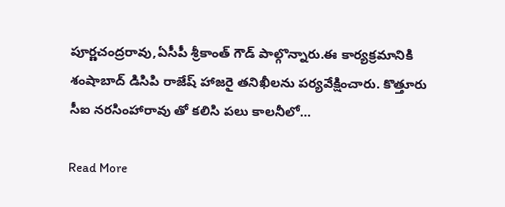పూర్ణచంద్రరావు,ఏసీపీ శ్రీకాంత్ గౌడ్ పాల్గొన్నారు.ఈ కార్యక్రమానికి శంషాబాద్ డిసిపి రాజేష్ హాజరై తనిఖీలను పర్యవేక్షించారు. కొత్తూరు సీఐ నరసింహారావు తో కలిసి పలు కాలనీలో…

Read More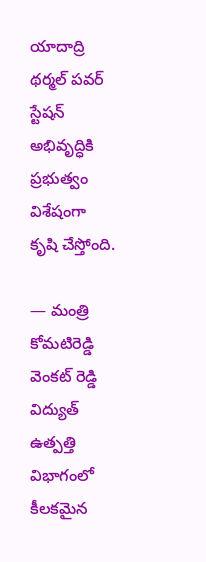యాదాద్రి థర్మల్ పవర్ స్టేషన్ అభివృద్ధికి ప్రభుత్వం విశేషంగా కృషి చేస్తోంది.

— మంత్రి కోమటిరెడ్డి వెంకట్ రెడ్డి విద్యుత్ ఉత్పత్తి విభాగంలో కీలకమైన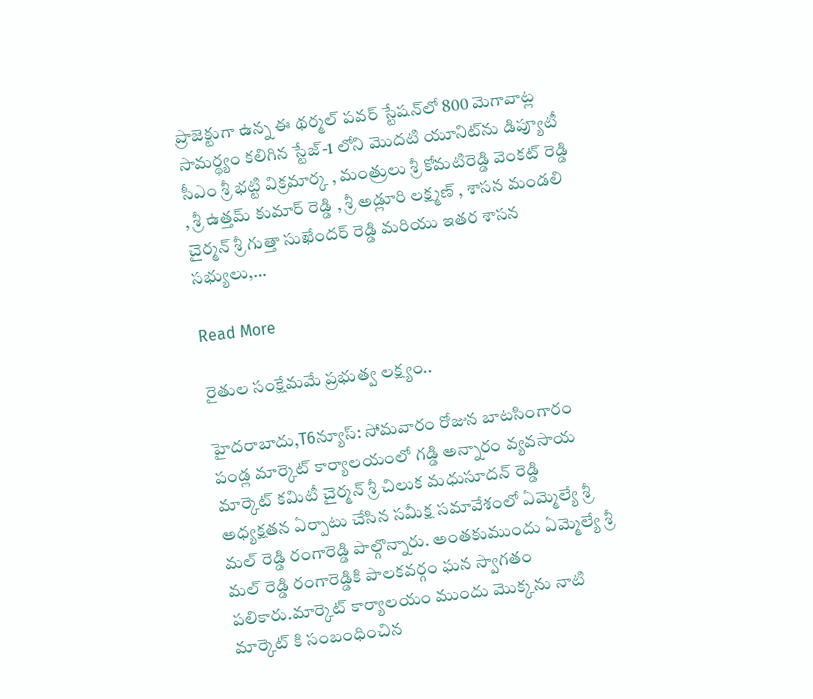ప్రాజెక్టుగా ఉన్న ఈ థర్మల్ పవర్ స్టేషన్‌లో 800 మెగావాట్ల సామర్థ్యం కలిగిన స్టేజ్-1 లోని మొదటి యూనిట్‌ను డిప్యూటీ సీఎం శ్రీ భట్టి విక్రమార్క , మంత్రులు శ్రీ కోమటిరెడ్డి వెంకట్ రెడ్డి , శ్రీ ఉత్తమ్ కుమార్ రెడ్డి , శ్రీ అడ్లూరి లక్ష్మణ్ , శాసన మండలి చైర్మన్ శ్రీ గుత్తా సుఖేందర్ రెడ్డి మరియు ఇతర శాసన సభ్యులు,…

Read More

రైతుల సంక్షేమమే ప్రభుత్వ లక్ష్యం..

హైదరాబాదు,T6న్యూస్: సోమవారం రోజున బాటసింగారం పండ్ల మార్కెట్ కార్యాలయంలో గడ్డి అన్నారం వ్యవసాయ మార్కెట్ కమిటీ చైర్మన్ శ్రీ చిలుక మధుసూదన్ రెడ్డి అధ్యక్షతన ఏర్పాటు చేసిన సమీక్ష సమావేశంలో ఏమ్మెల్యే శ్రీ మల్ రెడ్డి రంగారెడ్డి పాల్గొన్నారు. అంతకుముందు ఏమ్మెల్యే శ్రీ మల్ రెడ్డి రంగారెడ్డికి పాలకవర్గం ఘన స్వాగతం పలికారు.మార్కెట్ కార్యాలయం ముందు మొక్కను నాటి మార్కెట్ కి సంబంధించిన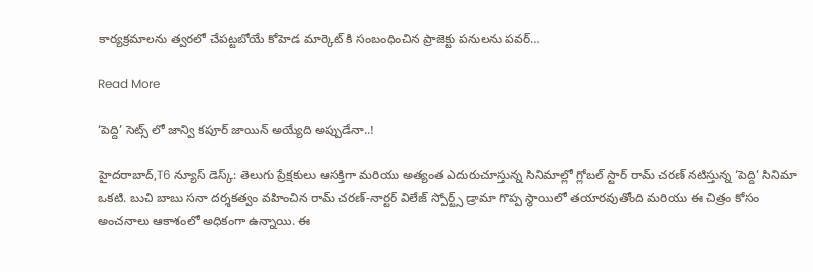కార్యక్రమాలను త్వరలో చేపట్టబోయే కోహెడ మార్కెట్ కి సంబంధించిన ప్రాజెక్టు పనులను పవర్…

Read More

‘పెద్ది’ సెట్స్ లో జాన్వి కపూర్ జాయిన్ అయ్యేది అప్పుడేనా..!

హైదరాబాద్,T6 న్యూస్ డెస్క్: తెలుగు ప్రేక్షకులు ఆసక్తిగా మరియు అత్యంత ఎదురుచూస్తున్న సినిమాల్లో గ్లోబల్ స్టార్ రామ్ చరణ్ నటిస్తున్న ‘పెద్ది’ సినిమా ఒకటి. బుచి బాబు సనా దర్శకత్వం వహించిన రామ్ చరణ్-నార్టర్ విలేజ్ స్పోర్ట్స్ డ్రామా గొప్ప స్థాయిలో తయారవుతోంది మరియు ఈ చిత్రం కోసం అంచనాలు ఆకాశంలో అధికంగా ఉన్నాయి. ఈ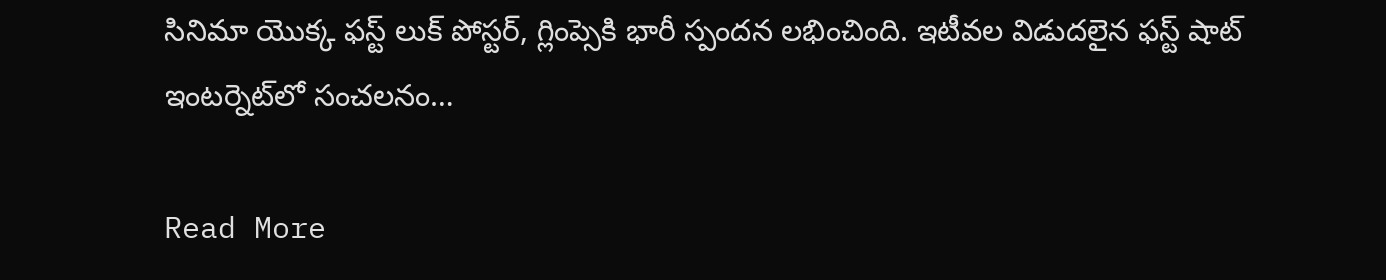సినిమా యొక్క ఫస్ట్ లుక్ పోస్టర్, గ్లింప్సెకి భారీ స్పందన లభించింది. ఇటీవల విడుదలైన ఫస్ట్ షాట్ ఇంటర్నెట్‌లో సంచలనం…

Read More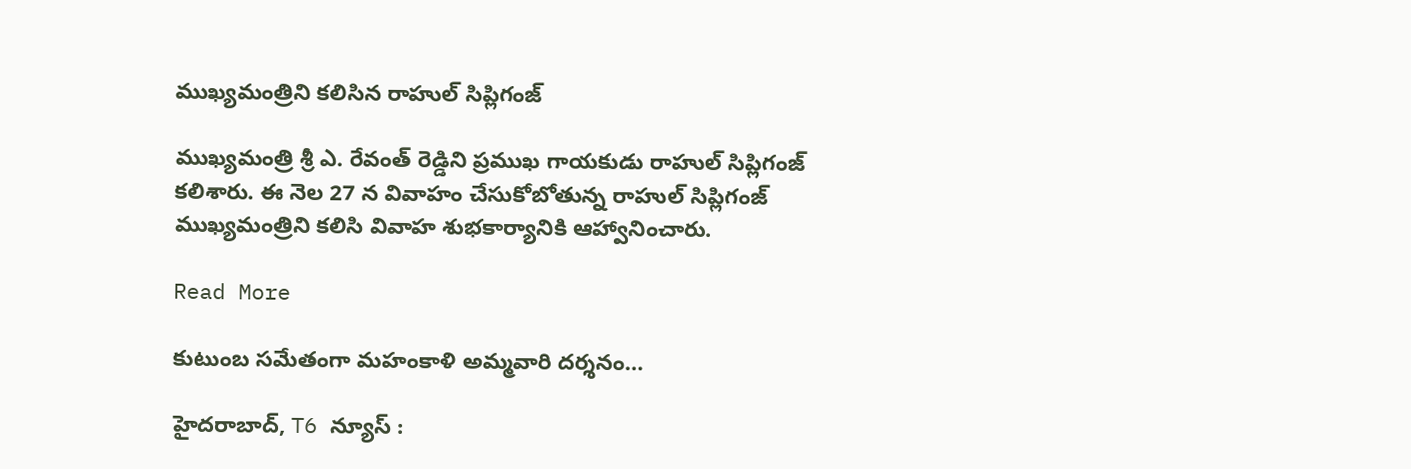ముఖ్యమంత్రిని కలిసిన రాహుల్ సిప్లిగంజ్

ముఖ్యమంత్రి శ్రీ ఎ. రేవంత్ రెడ్డిని ప్రముఖ గాయకుడు రాహుల్ సిప్లిగంజ్ కలిశారు. ఈ నెల 27 న వివాహం చేసుకోబోతున్న రాహుల్ సిప్లిగంజ్ ముఖ్యమంత్రిని కలిసి వివాహ శుభకార్యానికి ఆహ్వానించారు.

Read More

కుటుంబ సమేతంగా మహంకాళి అమ్మవారి దర్శనం…

హైదరాబాద్, T6 న్యూస్ :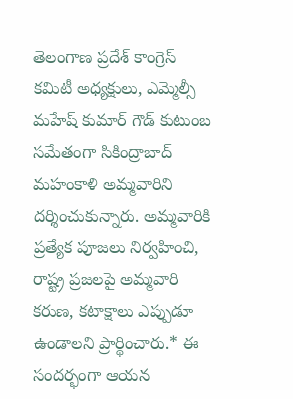తెలంగాణ ప్రదేశ్ కాంగ్రెస్ కమిటీ అధ్యక్షులు, ఎమ్మెల్సీ మహేష్ కుమార్ గౌడ్ కుటుంబ సమేతంగా సికింద్రాబాద్ మహంకాళి అమ్మవారిని దర్శించుకున్నారు. అమ్మవారికి ప్రత్యేక పూజలు నిర్వహించి, రాష్ట్ర ప్రజలపై అమ్మవారి కరుణ, కటాక్షాలు ఎప్పుడూ ఉండాలని ప్రార్థించారు.* ఈ సందర్భంగా ఆయన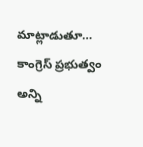మాట్లాడుతూ… కాంగ్రెస్ ప్రభుత్వం అన్ని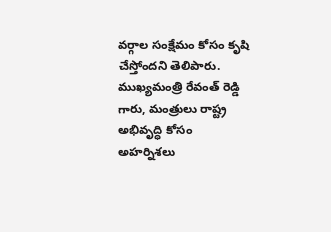వర్గాల సంక్షేమం కోసం కృషి చేస్తోందని తెలిపారు. ముఖ్యమంత్రి రేవంత్ రెడ్డి గారు, మంత్రులు రాష్ట్ర అభివృద్ధి కోసం అహర్నిశలు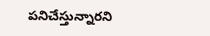పనిచేస్తున్నారని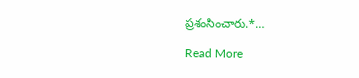ప్రశంసించారు.*…

Read More